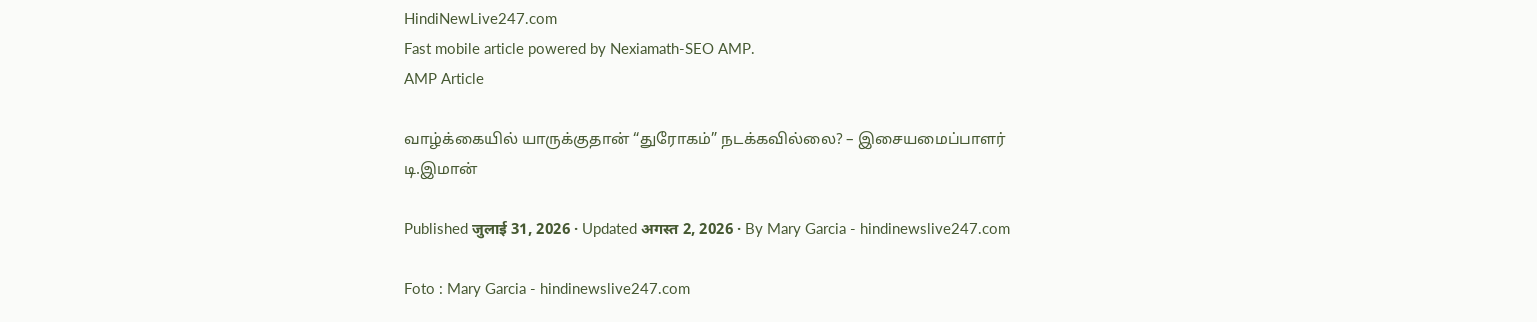HindiNewLive247.com
Fast mobile article powered by Nexiamath-SEO AMP.
AMP Article

வாழ்க்கையில் யாருக்குதான் “துரோகம்” நடக்கவில்லை? – இசையமைப்பாளர் டி.இமான்

Published जुलाई 31, 2026 · Updated अगस्त 2, 2026 · By Mary Garcia - hindinewslive247.com

Foto : Mary Garcia - hindinewslive247.com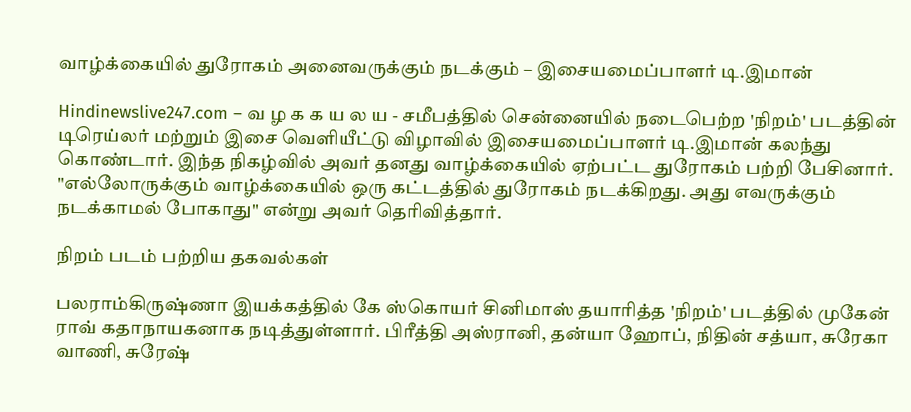வாழ்க்கையில் துரோகம் அனைவருக்கும் நடக்கும் – இசையமைப்பாளர் டி.இமான்

Hindinewslive247.com – வ ழ க க ய ல ய - சமீபத்தில் சென்னையில் நடைபெற்ற 'நிறம்' படத்தின் டிரெய்லர் மற்றும் இசை வெளியீட்டு விழாவில் இசையமைப்பாளர் டி.இமான் கலந்து கொண்டார். இந்த நிகழ்வில் அவர் தனது வாழ்க்கையில் ஏற்பட்ட துரோகம் பற்றி பேசினார். "எல்லோருக்கும் வாழ்க்கையில் ஒரு கட்டத்தில் துரோகம் நடக்கிறது. அது எவருக்கும் நடக்காமல் போகாது" என்று அவர் தெரிவித்தார்.

நிறம் படம் பற்றிய தகவல்கள்

பலராம்கிருஷ்ணா இயக்கத்தில் கே ஸ்கொயர் சினிமாஸ் தயாரித்த 'நிறம்' படத்தில் முகேன் ராவ் கதாநாயகனாக நடித்துள்ளார். பிரீத்தி அஸ்ரானி, தன்யா ஹோப், நிதின் சத்யா, சுரேகா வாணி, சுரேஷ்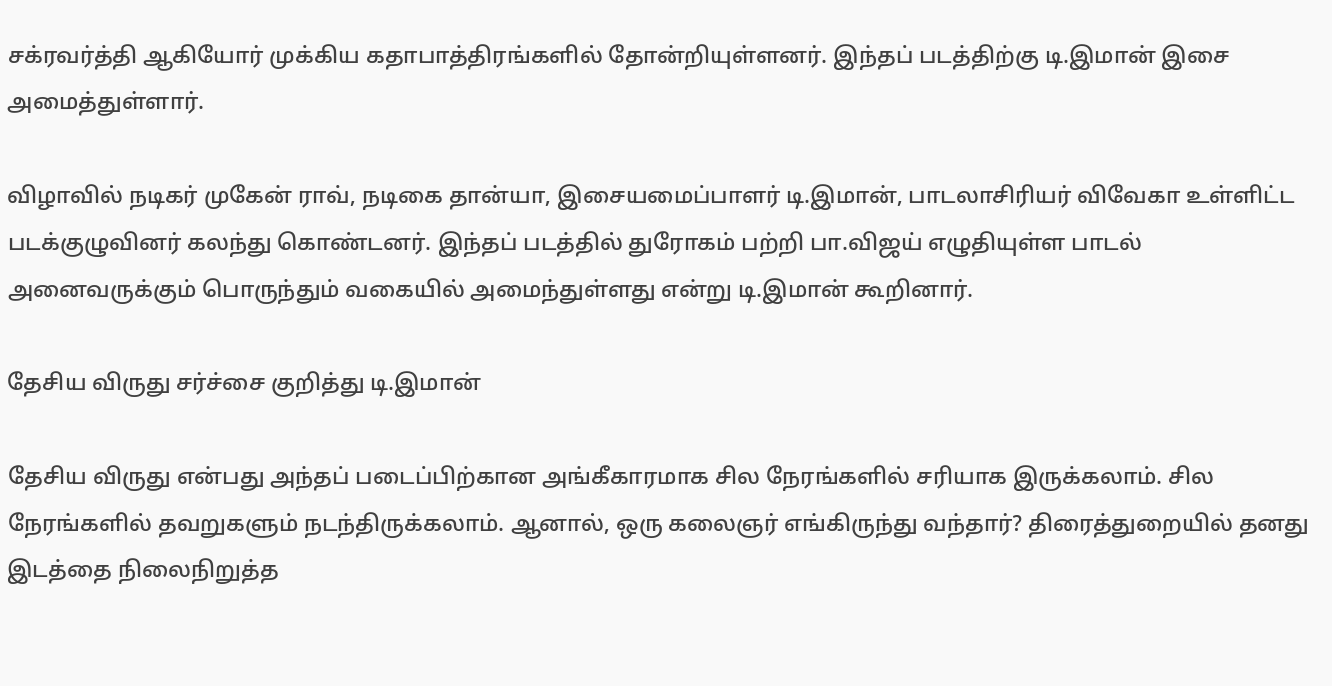சக்ரவர்த்தி ஆகியோர் முக்கிய கதாபாத்திரங்களில் தோன்றியுள்ளனர். இந்தப் படத்திற்கு டி.இமான் இசை அமைத்துள்ளார்.

விழாவில் நடிகர் முகேன் ராவ், நடிகை தான்யா, இசையமைப்பாளர் டி.இமான், பாடலாசிரியர் விவேகா உள்ளிட்ட படக்குழுவினர் கலந்து கொண்டனர். இந்தப் படத்தில் துரோகம் பற்றி பா.விஜய் எழுதியுள்ள பாடல் அனைவருக்கும் பொருந்தும் வகையில் அமைந்துள்ளது என்று டி.இமான் கூறினார்.

தேசிய விருது சர்ச்சை குறித்து டி.இமான்

தேசிய விருது என்பது அந்தப் படைப்பிற்கான அங்கீகாரமாக சில நேரங்களில் சரியாக இருக்கலாம். சில நேரங்களில் தவறுகளும் நடந்திருக்கலாம். ஆனால், ஒரு கலைஞர் எங்கிருந்து வந்தார்? திரைத்துறையில் தனது இடத்தை நிலைநிறுத்த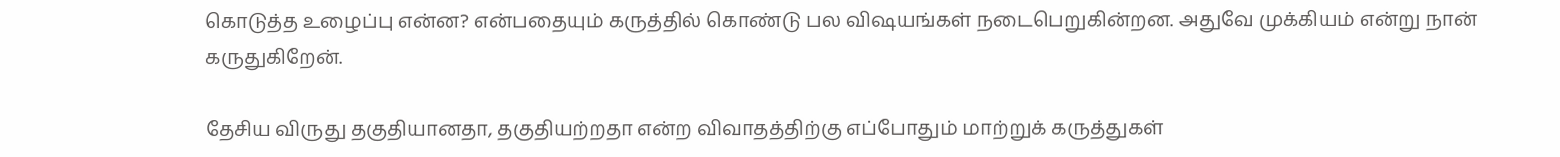கொடுத்த உழைப்பு என்ன? என்பதையும் கருத்தில் கொண்டு பல விஷயங்கள் நடைபெறுகின்றன. அதுவே முக்கியம் என்று நான் கருதுகிறேன்.

தேசிய விருது தகுதியானதா, தகுதியற்றதா என்ற விவாதத்திற்கு எப்போதும் மாற்றுக் கருத்துகள்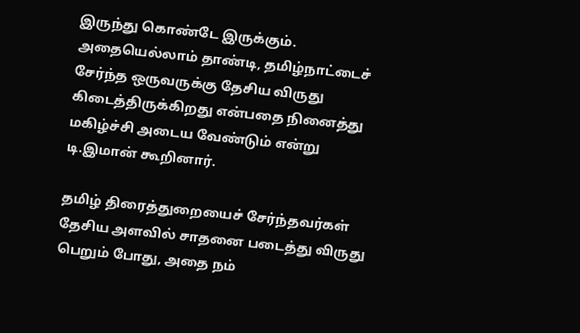இருந்து கொண்டே இருக்கும். அதையெல்லாம் தாண்டி, தமிழ்நாட்டைச் சேர்ந்த ஒருவருக்கு தேசிய விருது கிடைத்திருக்கிறது என்பதை நினைத்து மகிழ்ச்சி அடைய வேண்டும் என்று டி.இமான் கூறினார்.

தமிழ் திரைத்துறையைச் சேர்ந்தவர்கள் தேசிய அளவில் சாதனை படைத்து விருது பெறும் போது, அதை நம்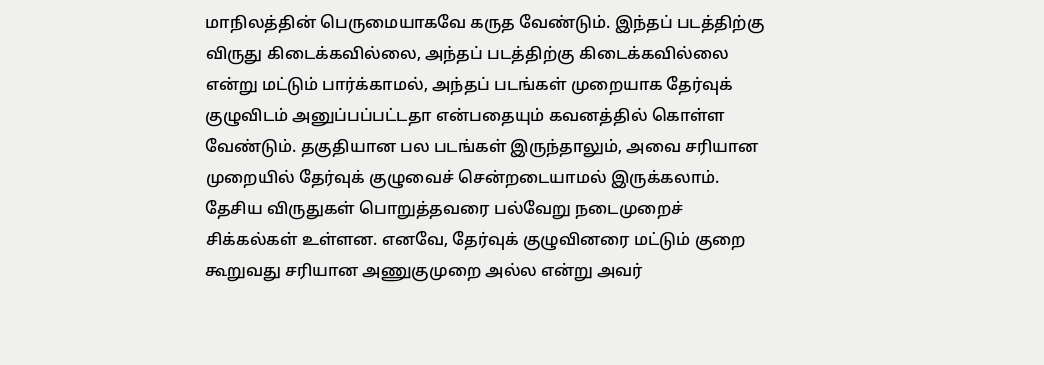மாநிலத்தின் பெருமையாகவே கருத வேண்டும். இந்தப் படத்திற்கு விருது கிடைக்கவில்லை, அந்தப் படத்திற்கு கிடைக்கவில்லை என்று மட்டும் பார்க்காமல், அந்தப் படங்கள் முறையாக தேர்வுக் குழுவிடம் அனுப்பப்பட்டதா என்பதையும் கவனத்தில் கொள்ள வேண்டும். தகுதியான பல படங்கள் இருந்தாலும், அவை சரியான முறையில் தேர்வுக் குழுவைச் சென்றடையாமல் இருக்கலாம். தேசிய விருதுகள் பொறுத்தவரை பல்வேறு நடைமுறைச் சிக்கல்கள் உள்ளன. எனவே, தேர்வுக் குழுவினரை மட்டும் குறை கூறுவது சரியான அணுகுமுறை அல்ல என்று அவர்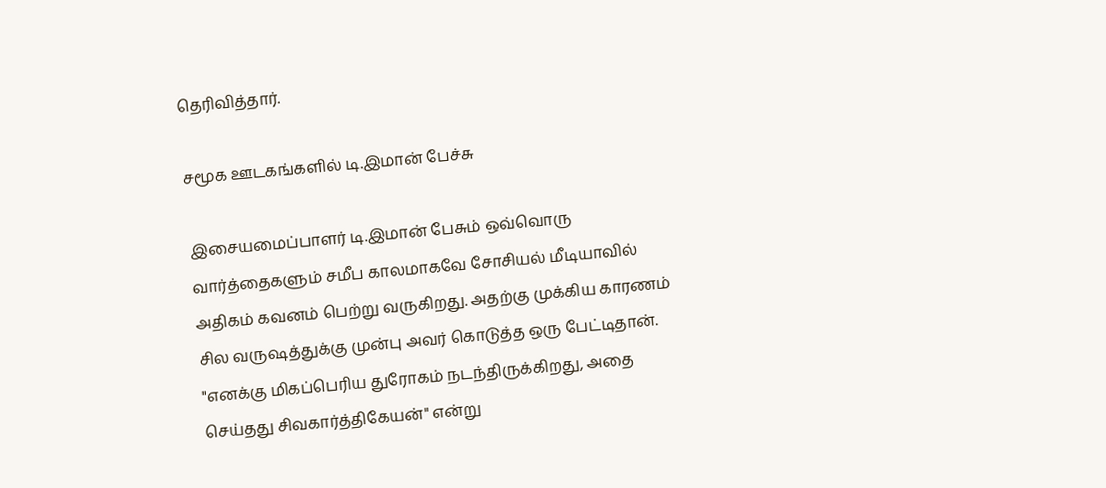தெரிவித்தார்.

சமூக ஊடகங்களில் டி.இமான் பேச்சு

இசையமைப்பாளர் டி.இமான் பேசும் ஒவ்வொரு வார்த்தைகளும் சமீப காலமாகவே சோசியல் மீடியாவில் அதிகம் கவனம் பெற்று வருகிறது. அதற்கு முக்கிய காரணம் சில வருஷத்துக்கு முன்பு அவர் கொடுத்த ஒரு பேட்டிதான். "எனக்கு மிகப்பெரிய துரோகம் நடந்திருக்கிறது, அதை செய்தது சிவகார்த்திகேயன்" என்று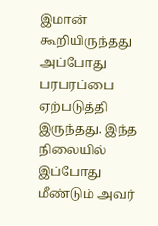இமான் கூறியிருந்தது அப்போது பரபரப்பை ஏற்படுத்தி இருந்தது. இந்த நிலையில் இப்போது மீண்டும் அவர்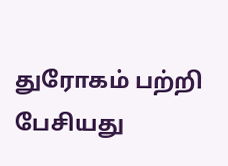துரோகம் பற்றி பேசியது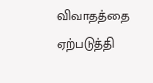விவாதத்தை ஏற்படுத்தி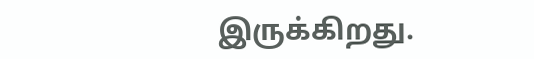இருக்கிறது.